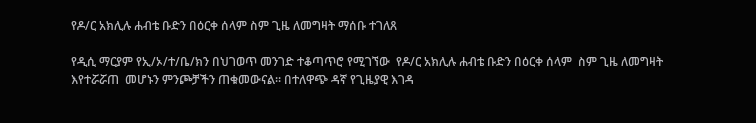የዶ/ር አክሊሉ ሐብቴ ቡድን በዕርቀ ሰላም ስም ጊዜ ለመግዛት ማሰቡ ተገለጸ

የዲሲ ማርያም የኢ/ኦ/ተ/ቤ/ክን በህገወጥ መንገድ ተቆጣጥሮ የሚገኘው  የዶ/ር አክሊሉ ሐብቴ ቡድን በዕርቀ ሰላም  ስም ጊዜ ለመግዛት እየተሯሯጠ  መሆኑን ምንጮቻችን ጠቁመውናል። በተለዋጭ ዳኛ የጊዜያዊ እገዳ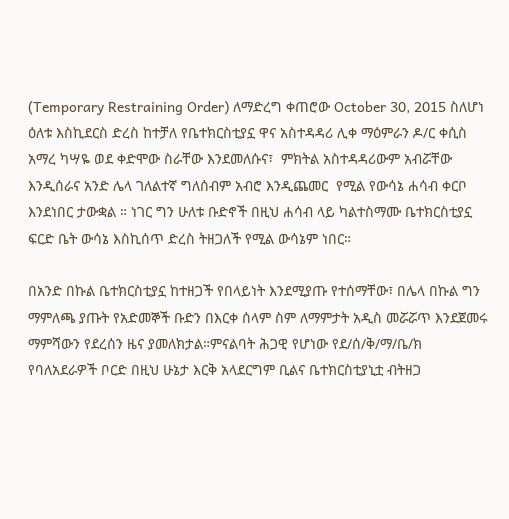(Temporary Restraining Order) ለማድረግ ቀጠሮው October 30, 2015 ስለሆነ ዕለቱ እስኪደርስ ድረስ ከተቻለ የቤተክርስቲያኗ ዋና አስተዳዳሪ ሊቀ ማዕምራን ዶ/ር ቀሲስ አማረ ካሣዬ ወደ ቀድሞው ስራቸው እንደመለሱና፣  ምክትል አስተዳዳሪውም አብሯቸው እንዲሰራና አንድ ሌላ ገለልተኛ ግለሰብም አብሮ እንዲጨመር  የሚል የውሳኔ ሐሳብ ቀርቦ እንደነበር ታውቋል ። ነገር ግን ሁለቱ ቡድኖች በዚህ ሐሳብ ላይ ካልተስማሙ ቤተክርስቲያኗ ፍርድ ቤት ውሳኔ እስኪሰጥ ድረስ ትዘጋለች የሚል ውሳኔም ነበር።

በአንድ በኩል ቤተክርስቲያኗ ከተዘጋች የበላይነት እንደሚያጡ የተሰማቸው፣ በሌላ በኩል ግን ማምለጫ ያጡት የአድመኞች ቡድን በእርቀ ሰላም ስም ለማምታት አዲስ መሯሯጥ እንደጀመሩ ማምሻውን የደረሰን ዜና ያመለክታል።ምናልባት ሕጋዊ የሆነው የደ/ሰ/ቅ/ማ/ቤ/ክ የባለአደራዎች ቦርድ በዚህ ሁኔታ እርቅ አላደርግም ቢልና ቤተክርስቲያኒቷ ብትዘጋ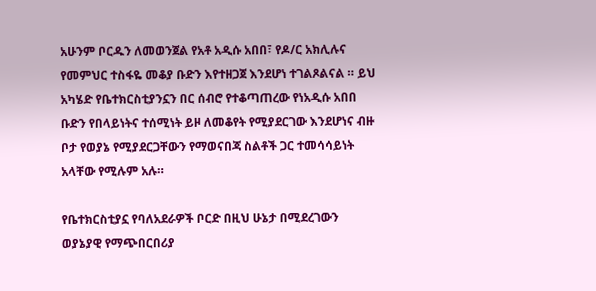አሁንም ቦርዱን ለመወንጀል የአቶ አዲሱ አበበ፣ የዶ/ር አክሊሉና የመምህር ተስፋዬ መቆያ ቡድን እየተዘጋጀ እንደሆነ ተገልጾልናል ። ይህ አካሄድ የቤተክርስቲያንኗን በር ሰብሮ የተቆጣጠረው የነአዲሱ አበበ ቡድን የበላይነትና ተሰሚነት ይዞ ለመቆየት የሚያደርገው እንደሆነና ብዙ ቦታ የወያኔ የሚያደርጋቸውን የማወናበጃ ስልቶች ጋር ተመሳሳይነት አላቸው የሚሉም አሉ።

የቤተክርስቲያኗ የባለአደራዎች ቦርድ በዚህ ሁኔታ በሚደረገውን ወያኔያዊ የማጭበርበሪያ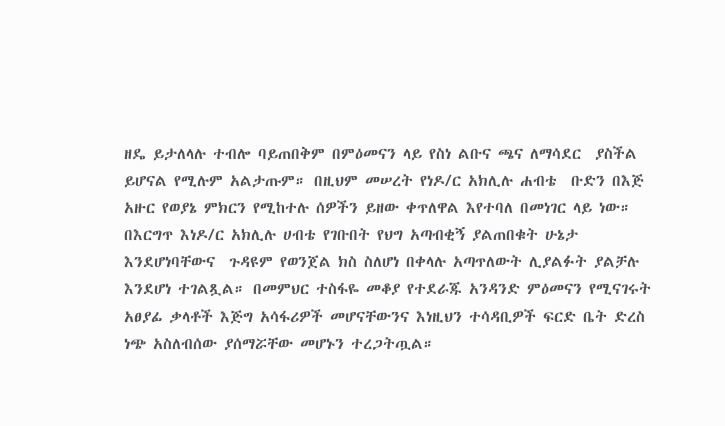ዘዴ ይታለላሉ ተብሎ ባይጠበቅም በምዕመናን ላይ የስነ ልቡና ጫና ለማሳደር  ያስችል ይሆናል የሚሉም አልታጡም። በዚህም መሠረት የነዶ/ር አክሊሉ ሐብቴ  ቡድን በእጅ አዙር የወያኔ ምክርን የሚከተሉ ሰዎችን ይዘው ቀጥለዋል እየተባለ በመነገር ላይ ነው። በእርግጥ እነዶ/ር አክሊሉ ሀብቴ የገቡበት የህግ አጣብቂኝ ያልጠበቁት ሁኔታ እንደሆነባቸውና  ጉዳዩም የወንጀል ክስ ስለሆነ በቀላሉ አጣጥለውት ሊያልፉት ያልቻሉ እንደሆነ ተገልጿል። በመምህር ተስፋዬ መቆያ የተደራጁ አንዳንድ ምዕመናን የሚናገሩት አፀያፊ ቃላቶች እጅግ አሳፋሪዎች መሆናቸውንና እነዚህን ተሳዳቢዎች ፍርድ ቤት ድረስ ነጭ አስለብሰው ያሰማሯቸው መሆኑን ተረጋትጧል።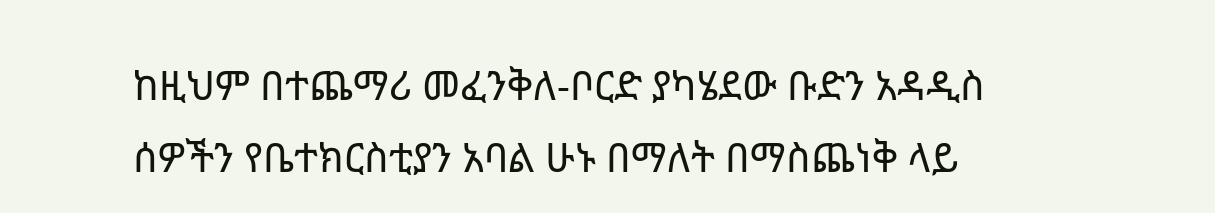ከዚህም በተጨማሪ መፈንቅለ-ቦርድ ያካሄደው ቡድን አዳዲስ ሰዎችን የቤተክርስቲያን አባል ሁኑ በማለት በማስጨነቅ ላይ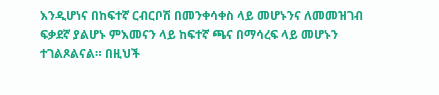እንዲሆነና በከፍተኛ ርብርቦሽ በመንቀሳቀስ ላይ መሆኑንና ለመመዝገብ ፍቃደኛ ያልሆኑ ምእመናን ላይ ከፍተኛ ጫና በማሳረፍ ላይ መሆኑን ተገልጾልናል። በዚህች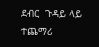ደብር  ጉዳይ ላይ ተጨማሪ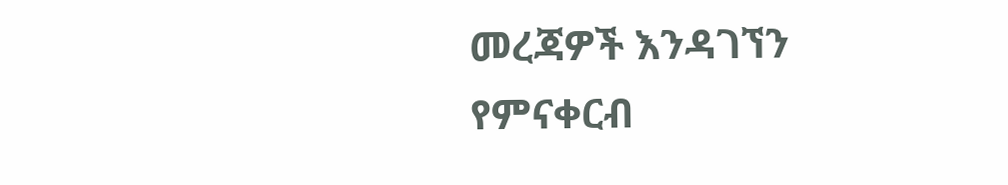መረጃዎች እንዳገኘን የምናቀርብ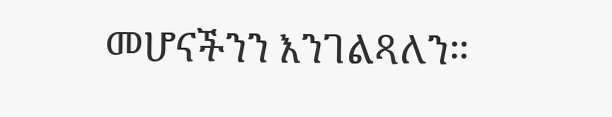መሆናችንን እንገልጻለን።